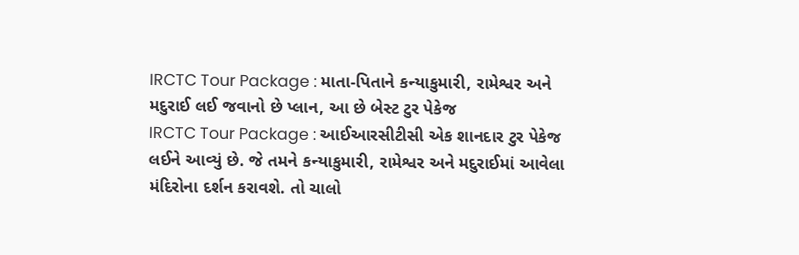IRCTC Tour Package : માતા-પિતાને કન્યાકુમારી, રામેશ્વર અને મદુરાઈ લઈ જવાનો છે પ્લાન, આ છે બેસ્ટ ટુર પેકેજ
IRCTC Tour Package : આઈઆરસીટીસી એક શાનદાર ટુર પેકેજ લઈને આવ્યું છે. જે તમને કન્યાકુમારી, રામેશ્વર અને મદુરાઈમાં આવેલા મંદિરોના દર્શન કરાવશે. તો ચાલો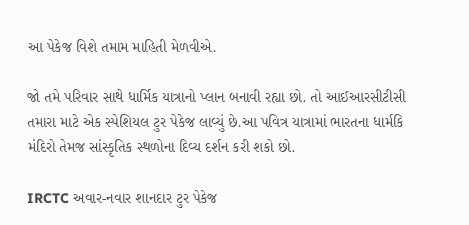આ પેકેજ વિશે તમામ માહિતી મેળવીએ.

જો તમે પરિવાર સાથે ધાર્મિક યાત્રાનો પ્લાન બનાવી રહ્યા છો. તો આઈઆરસીટીસી તમારા માટે એક સ્પેશિયલ ટુર પેકેજ લાવ્યું છે.આ પવિત્ર યાત્રામાં ભારતના ધાર્મકિ મંદિરો તેમજ સાંસ્કૃતિક સ્થળોના દિવ્ય દર્શન કરી શકો છો.

IRCTC અવાર-નવાર શાનદાર ટુર પેકેજ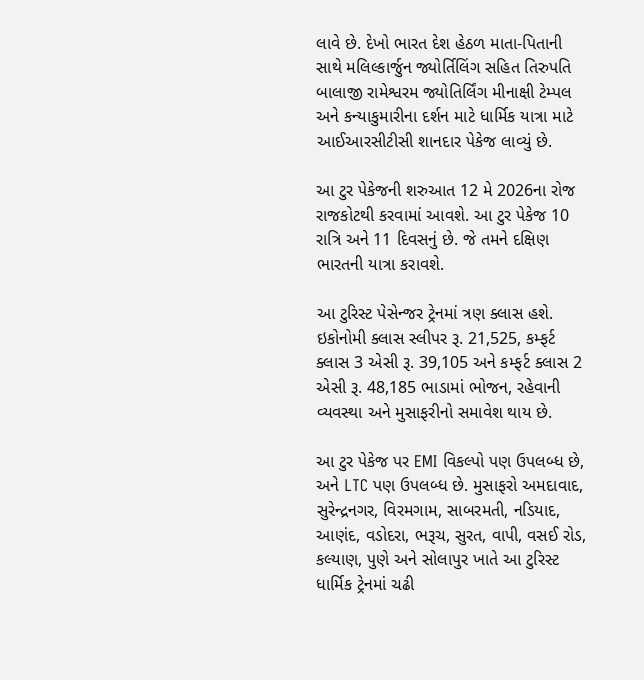લાવે છે. દેખો ભારત દેશ હેઠળ માતા-પિતાની સાથે મલિલ્કાર્જુન જ્યોર્તિલિંગ સહિત તિરુપતિ બાલાજી રામેશ્વરમ જ્યોતિર્લિંગ મીનાક્ષી ટેમ્પલ અને કન્યાકુમારીના દર્શન માટે ધાર્મિક યાત્રા માટે આઈઆરસીટીસી શાનદાર પેકેજ લાવ્યું છે.

આ ટુર પેકેજની શરુઆત 12 મે 2026ના રોજ રાજકોટથી કરવામાં આવશે. આ ટુર પેકેજ 10 રાત્રિ અને 11 દિવસનું છે. જે તમને દક્ષિણ ભારતની યાત્રા કરાવશે.

આ ટુરિસ્ટ પેસેન્જર ટ્રેનમાં ત્રણ ક્લાસ હશે. ઇકોનોમી ક્લાસ સ્લીપર રૂ. 21,525, કમ્ફર્ટ ક્લાસ 3 એસી રૂ. 39,105 અને કમ્ફર્ટ ક્લાસ 2 એસી રૂ. 48,185 ભાડામાં ભોજન, રહેવાની વ્યવસ્થા અને મુસાફરીનો સમાવેશ થાય છે.

આ ટુર પેકેજ પર EMI વિકલ્પો પણ ઉપલબ્ધ છે, અને LTC પણ ઉપલબ્ધ છે. મુસાફરો અમદાવાદ, સુરેન્દ્રનગર, વિરમગામ, સાબરમતી, નડિયાદ, આણંદ, વડોદરા, ભરૂચ, સુરત, વાપી, વસઈ રોડ, કલ્યાણ, પુણે અને સોલાપુર ખાતે આ ટુરિસ્ટ ધાર્મિક ટ્રેનમાં ચઢી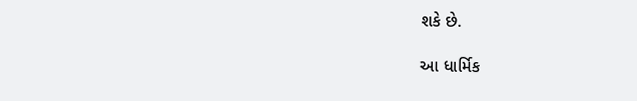શકે છે.

આ ધાર્મિક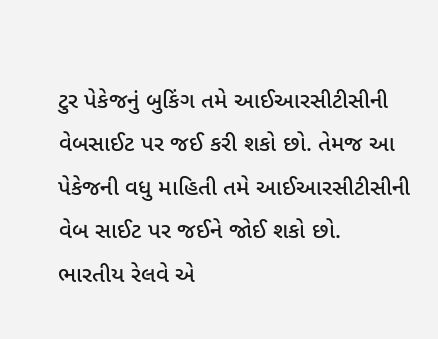ટુર પેકેજનું બુકિંગ તમે આઈઆરસીટીસીની વેબસાઈટ પર જઈ કરી શકો છો. તેમજ આ પેકેજની વધુ માહિતી તમે આઈઆરસીટીસીની વેબ સાઈટ પર જઈને જોઈ શકો છો.
ભારતીય રેલવે એ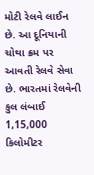મોટી રેલવે લાઈન છે. આ દૂનિયાની ચોથા ક્રમ પર આવતી રેલવે સેવા છે. ભારતમાં રેલવેની કુલ લંબાઈ 1,15,000 કિલોમીટર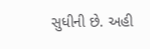સુધીની છે. અહી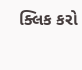ક્લિક કરો